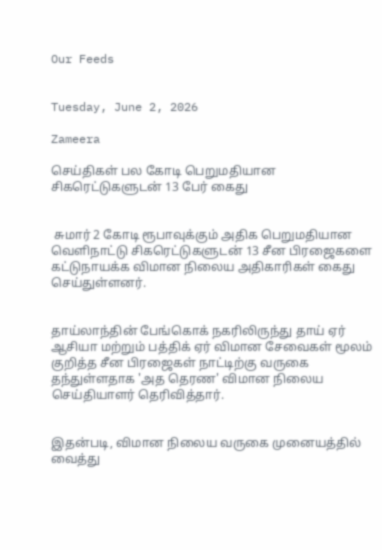Our Feeds


Tuesday, June 2, 2026

Zameera

செய்திகள் பல கோடி பெறுமதியான சிகரெட்டுகளுடன் 13 பேர் கைது


 சுமார் 2 கோடி ரூபாவுக்கும் அதிக பெறுமதியான வெளிநாட்டு சிகரெட்டுகளுடன் 13 சீன பிரஜைகளை கட்டுநாயக்க விமான நிலைய அதிகாரிகள் கைது செய்துள்ளனர்.


தாய்லாந்தின் பேங்கொக் நகரிலிருந்து தாய் ஏர் ஆசியா மற்றும் பத்திக் ஏர் விமான சேவைகள் மூலம் குறித்த சீன பிரஜைகள் நாட்டிற்கு வருகை தந்துள்ளதாக 'அத தெரண' விமான நிலைய செய்தியாளர் தெரிவித்தார்.


இதன்படி, விமான நிலைய வருகை முனையத்தில் வைத்து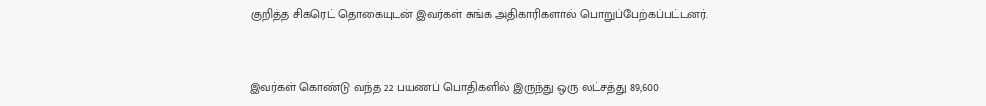குறித்த சிகரெட் தொகையுடன் இவர்கள் சுங்க அதிகாரிகளால் பொறுப்பேற்கப்பட்டனர்.


இவர்கள் கொண்டு வந்த 22 பயணப் பொதிகளில் இருந்து ஒரு லட்சத்து 89,600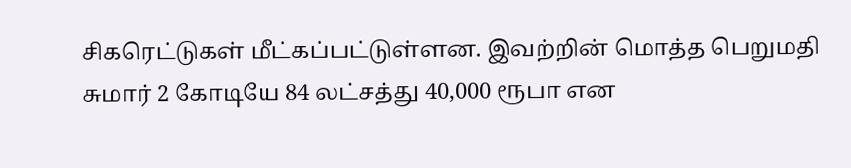சிகரெட்டுகள் மீட்கப்பட்டுள்ளன. இவற்றின் மொத்த பெறுமதி சுமார் 2 கோடியே 84 லட்சத்து 40,000 ரூபா என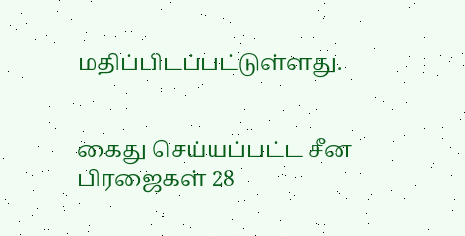மதிப்பிடப்பட்டுள்ளது.


கைது செய்யப்பட்ட சீன பிரஜைகள் 28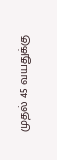முதல் 45 வயதுக்கு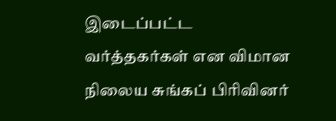இடைப்பட்ட வர்த்தகர்கள் என விமான நிலைய சுங்கப் பிரிவினர்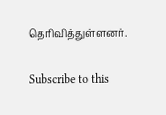தெரிவித்துள்ளனர்.

Subscribe to this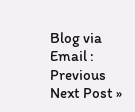Blog via Email :
Previous
Next Post »